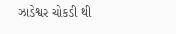ઝાડેશ્વર ચોકડી થી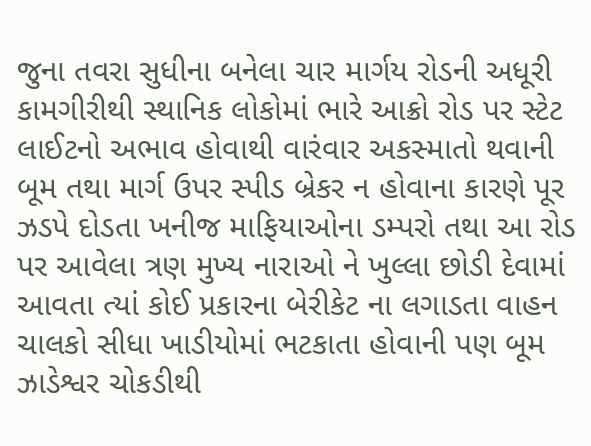જુના તવરા સુધીના બનેલા ચાર માર્ગય રોડની અધૂરી કામગીરીથી સ્થાનિક લોકોમાં ભારે આક્રો રોડ પર સ્ટેટ લાઈટનો અભાવ હોવાથી વારંવાર અકસ્માતો થવાની બૂમ તથા માર્ગ ઉપર સ્પીડ બ્રેકર ન હોવાના કારણે પૂર ઝડપે દોડતા ખનીજ માફિયાઓના ડમ્પરો તથા આ રોડ પર આવેલા ત્રણ મુખ્ય નારાઓ ને ખુલ્લા છોડી દેવામાં આવતા ત્યાં કોઈ પ્રકારના બેરીકેટ ના લગાડતા વાહન ચાલકો સીધા ખાડીયોમાં ભટકાતા હોવાની પણ બૂમ
ઝાડેશ્વર ચોકડીથી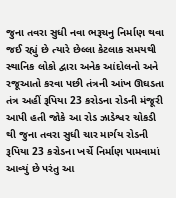જુના તવરા સુધી નવા ભરૂચનુ નિર્માણ થવા જઈ રહ્યું છે ત્યારે છેલ્લા કેટલાક સમયથી સ્થાનિક લોકો દ્વારા અનેક આંદોલનો અને રજૂઆતો કરવા પછી તંત્રની આંખ ઊઘડતા તંત્ર અહીં રૂપિયા 23 કરોડના રોડની મંજૂરી આપી હતી જોકે આ રોડ ઝાડેશ્વર ચોકડી થી જુના તવરા સુધી ચાર માર્ગય રોડની રૂપિયા 23 કરોડના ખર્ચે નિર્માણ પામવામાં આવ્યું છે પરંતુ આ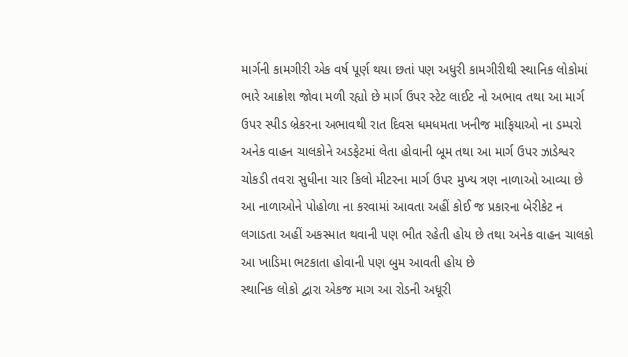માર્ગની કામગીરી એક વર્ષ પૂર્ણ થયા છતાં પણ અધુરી કામગીરીથી સ્થાનિક લોકોમાં ભારે આક્રોશ જોવા મળી રહ્યો છે માર્ગ ઉપર સ્ટેટ લાઈટ નો અભાવ તથા આ માર્ગ ઉપર સ્પીડ બ્રેકરના અભાવથી રાત દિવસ ધમધમતા ખનીજ માફિયાઓ ના ડમ્પરો અનેક વાહન ચાલકોને અડફેટમાં લેતા હોવાની બૂમ તથા આ માર્ગ ઉપર ઝાડેશ્વર ચોકડી તવરા સુધીના ચાર કિલો મીટરના માર્ગ ઉપર મુખ્ય ત્રણ નાળાઓ આવ્યા છે આ નાળાઓને પોહોળા ના કરવામાં આવતા અહીં કોઈ જ પ્રકારના બેરીકેટ ન લગાડતા અહીં અકસ્માત થવાની પણ ભીત રહેતી હોય છે તથા અનેક વાહન ચાલકો આ ખાડિમા ભટકાતા હોવાની પણ બુમ આવતી હોય છે
સ્થાનિક લોકો દ્વારા એકજ માગ આ રોડની અધૂરી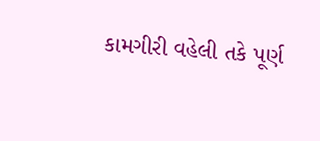કામગીરી વહેલી તકે પૂર્ણ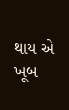થાય એ ખૂબ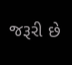જરૂરી છે